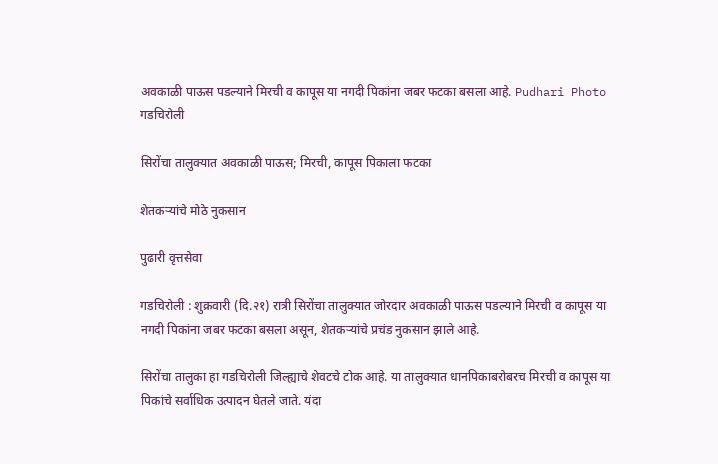अवकाळी पाऊस पडल्याने मिरची व कापूस या नगदी पिकांना जबर फटका बसला आहे. Pudhari Photo
गडचिरोली

सिरोंचा तालुक्यात अवकाळी पाऊस; मिरची, कापूस पिकाला फटका

शेतकऱ्यांचे मोठे नुकसान

पुढारी वृत्तसेवा

गडचिरोली : शुक्रवारी (दि.२१) रात्री सिरोंचा तालुक्यात जोरदार अवकाळी पाऊस पडल्याने मिरची व कापूस या नगदी पिकांना जबर फटका बसला असून, शेतकऱ्यांचे प्रचंड नुकसान झाले आहे.

सिरोंचा तालुका हा गडचिरोली जिल्ह्याचे शेवटचे टोक आहे. या तालुक्यात धानपिकाबरोबरच मिरची व कापूस या पिकांचे सर्वाधिक उत्पादन घेतले जाते. यंदा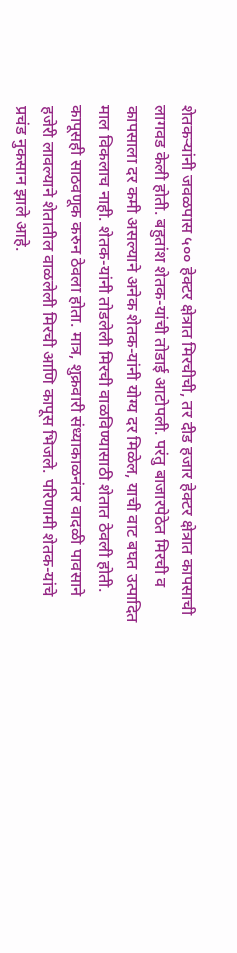शेतकऱ्यांनी जवळपास ५०० हेक्टर क्षेत्रात मिरचीची, तर दीड हजार हेक्टर क्षेत्रात कापसाची लागवड केली होती. बहुतांश शेतक-यांची तोडाई आटोपली. परंतु बाजारपेठेत मिरची व कापसाला दर कमी असल्याने अनेक शेतक-यांनी योग्य दर मिळेल, याची वाट बघत उत्पादित माल विकलाच नाही. शेतक-यांनी तोडलेली मिरची वाळविण्यासाठी शेतात ठेवली होती. कापूसही साठवणूक करुन ठेवला होता. मात्र, शुक्रवारी संध्याकाळनंतर वादळी पावसाने हजेरी लावल्याने शेतातील वाळलेली मिरची आणि कापूस भिजले. परिणामी शेतक-यांचे प्रचंड नुकसान झाले आहे.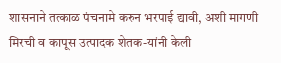शासनाने तत्काळ पंचनामे करुन भरपाई द्यावी, अशी मागणी मिरची व कापूस उत्पादक शेतक-यांनी केली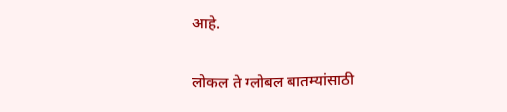आहे.

लोकल ते ग्लोबल बातम्यांसाठी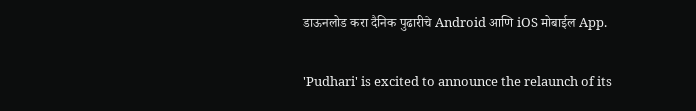डाऊनलोड करा दैनिक पुढारीचे Android आणि iOS मोबाईल App.

'Pudhari' is excited to announce the relaunch of its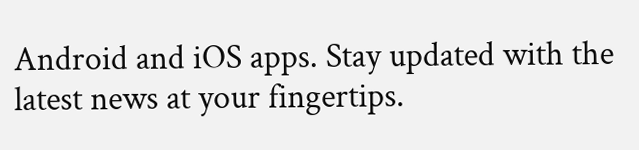Android and iOS apps. Stay updated with the latest news at your fingertips.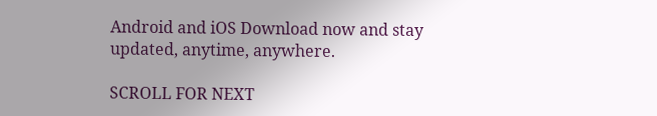Android and iOS Download now and stay updated, anytime, anywhere.

SCROLL FOR NEXT